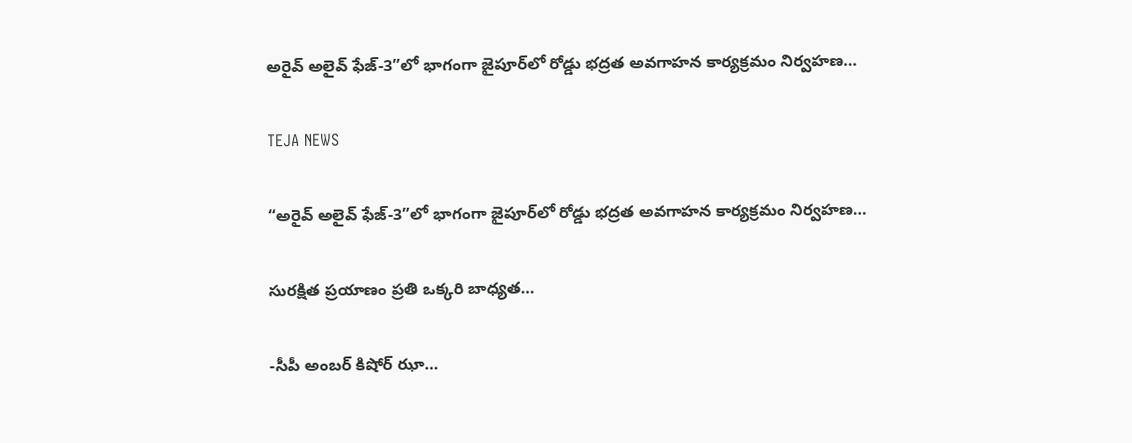అరైవ్ అలైవ్ ఫేజ్-3”లో భాగంగా జైపూర్‌లో రోడ్డు భద్రత అవగాహన కార్యక్రమం నిర్వహణ…

TEJA NEWS

“అరైవ్ అలైవ్ ఫేజ్-3”లో భాగంగా జైపూర్‌లో రోడ్డు భద్రత అవగాహన కార్యక్రమం నిర్వహణ…

సురక్షిత ప్రయాణం ప్రతి ఒక్కరి బాధ్యత…

-సీపీ అంబర్ కిషోర్ ఝా…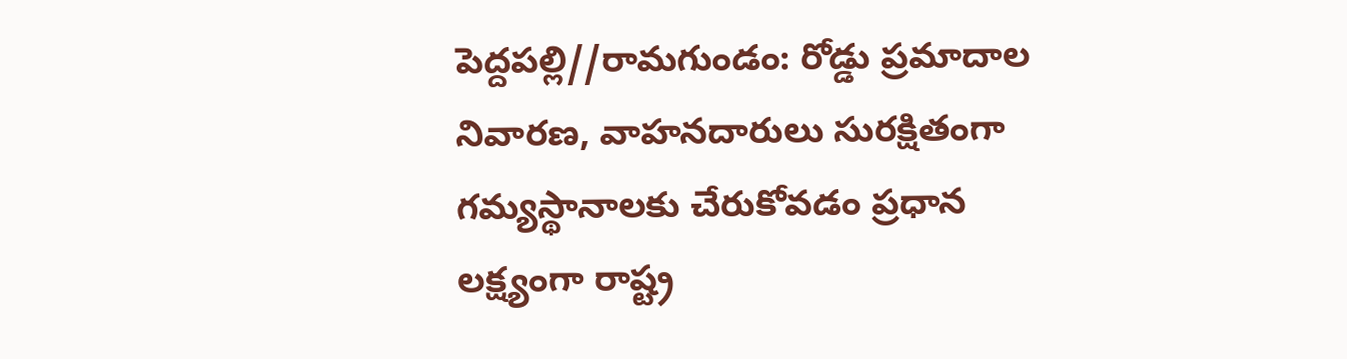పెద్దపల్లి//రామగుండం: రోడ్డు ప్రమాదాల నివారణ, వాహనదారులు సురక్షితంగా గమ్యస్థానాలకు చేరుకోవడం ప్రధాన లక్ష్యంగా రాష్ట్ర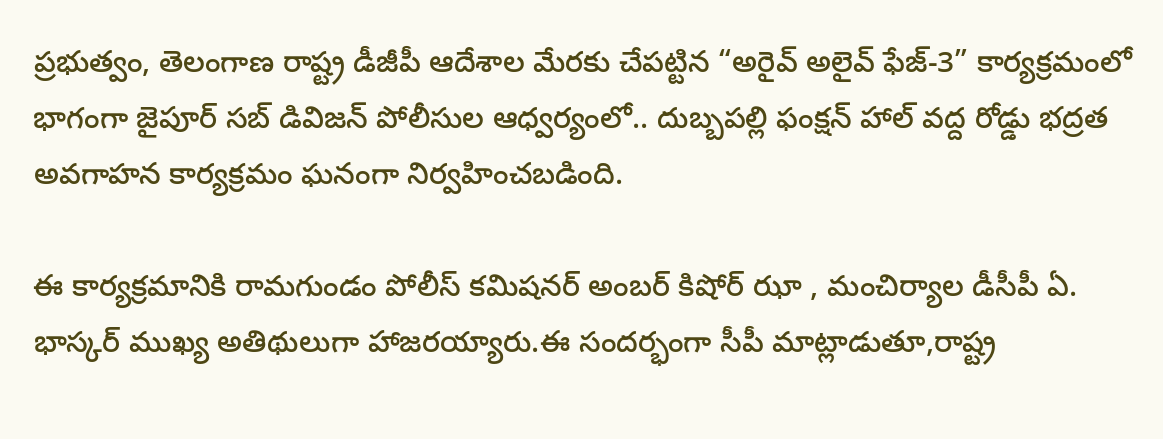ప్రభుత్వం, తెలంగాణ రాష్ట్ర డీజీపీ ఆదేశాల మేరకు చేపట్టిన “అరైవ్ అలైవ్ ఫేజ్-3” కార్యక్రమంలో భాగంగా జైపూర్ సబ్ డివిజన్ పోలీసుల ఆధ్వర్యంలో.. దుబ్బపల్లి ఫంక్షన్ హాల్ వద్ద రోడ్డు భద్రత అవగాహన కార్యక్రమం ఘనంగా నిర్వహించబడింది.

ఈ కార్యక్రమానికి రామగుండం పోలీస్ కమిషనర్ అంబర్ కిషోర్ ఝా , మంచిర్యాల డీసీపీ ఏ. భాస్కర్ ముఖ్య అతిథులుగా హాజరయ్యారు.ఈ సందర్భంగా సీపీ మాట్లాడుతూ,రాష్ట్ర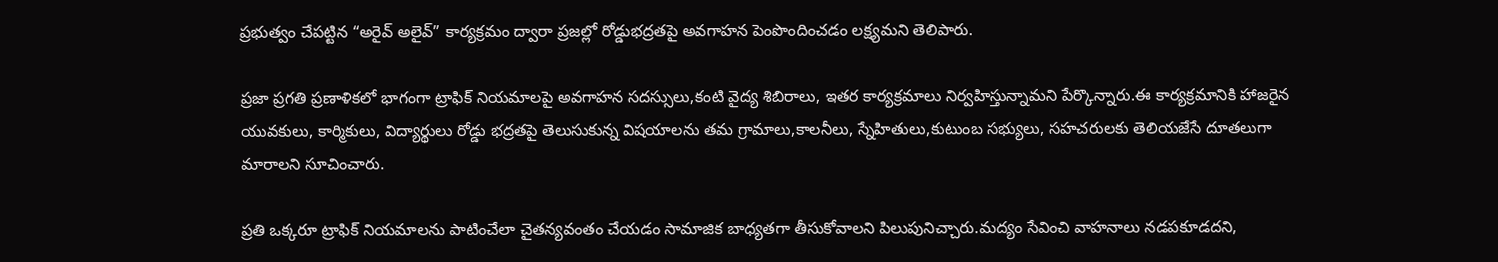ప్రభుత్వం చేపట్టిన “అరైవ్ అలైవ్” కార్యక్రమం ద్వారా ప్రజల్లో రోడ్డుభద్రతపై అవగాహన పెంపొందించడం లక్ష్యమని తెలిపారు.

ప్రజా ప్రగతి ప్రణాళికలో భాగంగా ట్రాఫిక్ నియమాలపై అవగాహన సదస్సులు,కంటి వైద్య శిబిరాలు, ఇతర కార్యక్రమాలు నిర్వహిస్తున్నామని పేర్కొన్నారు.ఈ కార్యక్రమానికి హాజరైన యువకులు, కార్మికులు, విద్యార్థులు రోడ్డు భద్రతపై తెలుసుకున్న విషయాలను తమ గ్రామాలు,కాలనీలు, స్నేహితులు,కుటుంబ సభ్యులు, సహచరులకు తెలియజేసే దూతలుగా మారాలని సూచించారు.

ప్రతి ఒక్కరూ ట్రాఫిక్ నియమాలను పాటించేలా చైతన్యవంతం చేయడం సామాజిక బాధ్యతగా తీసుకోవాలని పిలుపునిచ్చారు.మద్యం సేవించి వాహనాలు నడపకూడదని,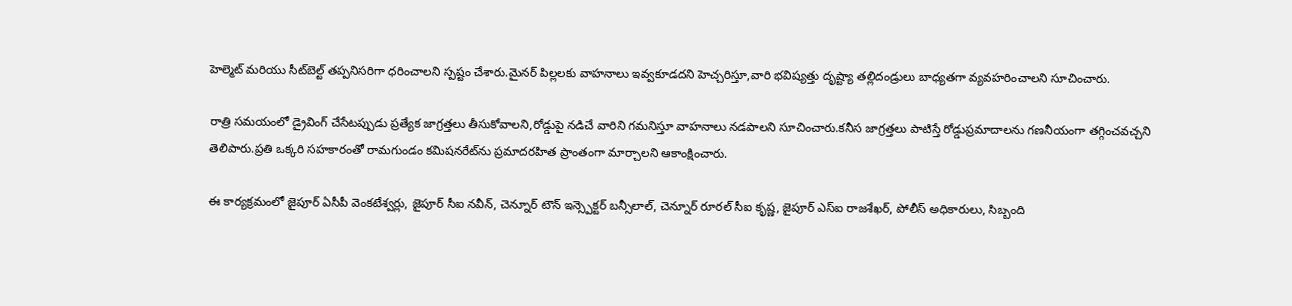హెల్మెట్ మరియు సీట్‌బెల్ట్ తప్పనిసరిగా ధరించాలని స్పష్టం చేశారు.మైనర్ పిల్లలకు వాహనాలు ఇవ్వకూడదని హెచ్చరిస్తూ,వారి భవిష్యత్తు దృష్ట్యా తల్లిదండ్రులు బాధ్యతగా వ్యవహరించాలని సూచించారు.

రాత్రి సమయంలో డ్రైవింగ్ చేసేటప్పుడు ప్రత్యేక జాగ్రత్తలు తీసుకోవాలని,రోడ్డుపై నడిచే వారిని గమనిస్తూ వాహనాలు నడపాలని సూచించారు.కనీస జాగ్రత్తలు పాటిస్తే రోడ్డుప్రమాదాలను గణనీయంగా తగ్గించవచ్చని తెలిపారు.ప్రతి ఒక్కరి సహకారంతో రామగుండం కమిషనరేట్‌ను ప్రమాదరహిత ప్రాంతంగా మార్చాలని ఆకాంక్షించారు.

ఈ కార్యక్రమంలో జైపూర్ ఏసీపీ వెంకటేశ్వర్లు, జైపూర్ సీఐ నవీన్, చెన్నూర్ టౌన్ ఇన్స్పెక్టర్ బన్సీలాల్, చెన్నూర్ రూరల్ సీఐ కృష్ణ, జైపూర్ ఎస్‌ఐ రాజశేఖర్, పోలీస్ అధికారులు, సిబ్బంది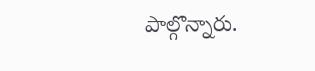పాల్గొన్నారు.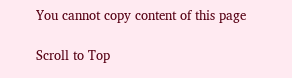You cannot copy content of this page

Scroll to Top